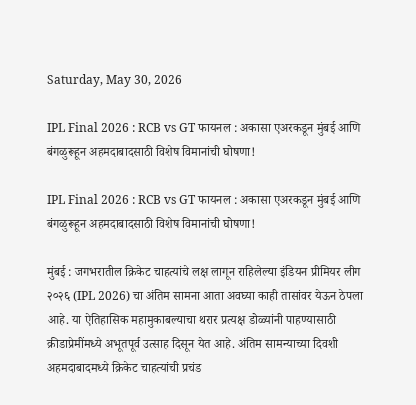Saturday, May 30, 2026

IPL Final 2026 : RCB vs GT फायनल : अकासा एअरकडून मुंबई आणि बंगळुरूहून अहमदाबादसाठी विशेष विमानांची घोषणा!

IPL Final 2026 : RCB vs GT फायनल : अकासा एअरकडून मुंबई आणि बंगळुरूहून अहमदाबादसाठी विशेष विमानांची घोषणा!

मुंबई : जगभरातील क्रिकेट चाहत्यांचे लक्ष लागून राहिलेल्या इंडियन प्रीमियर लीग २०२६ (IPL 2026) चा अंतिम सामना आता अवघ्या काही तासांवर येऊन ठेपला आहे. या ऐतिहासिक महामुकाबल्याचा थरार प्रत्यक्ष डोळ्यांनी पाहण्यासाठी क्रीडाप्रेमींमध्ये अभूतपूर्व उत्साह दिसून येत आहे. अंतिम सामन्याच्या दिवशी अहमदाबादमध्ये क्रिकेट चाहत्यांची प्रचंड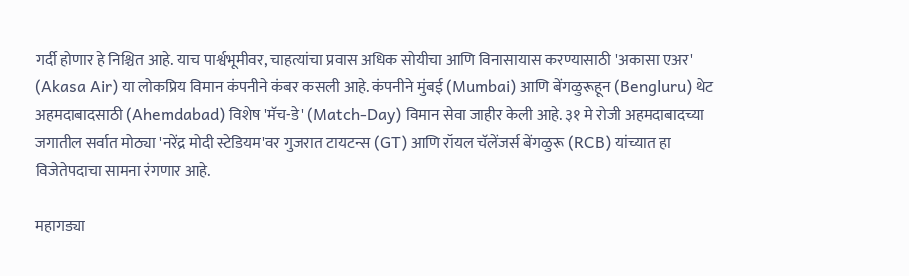गर्दी होणार हे निश्चित आहे. याच पार्श्वभूमीवर, चाहत्यांचा प्रवास अधिक सोयीचा आणि विनासायास करण्यासाठी 'अकासा एअर' (Akasa Air) या लोकप्रिय विमान कंपनीने कंबर कसली आहे. कंपनीने मुंबई (Mumbai) आणि बेंगळुरूहून (Bengluru) थेट अहमदाबादसाठी (Ahemdabad) विशेष 'मॅच-डे' (Match-Day) विमान सेवा जाहीर केली आहे. ३१ मे रोजी अहमदाबादच्या जगातील सर्वात मोठ्या 'नरेंद्र मोदी स्टेडियम'वर गुजरात टायटन्स (GT) आणि रॉयल चॅलेंजर्स बेंगळुरू (RCB) यांच्यात हा विजेतेपदाचा सामना रंगणार आहे.

महागड्या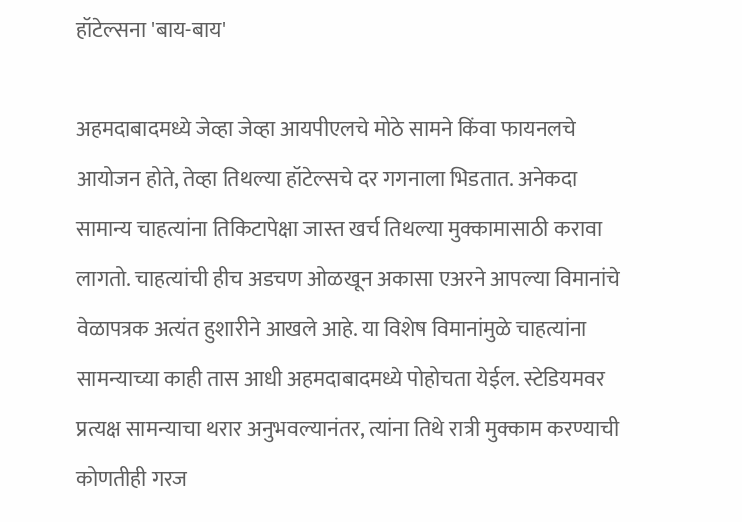हॉटेल्सना 'बाय-बाय'

अहमदाबादमध्ये जेव्हा जेव्हा आयपीएलचे मोठे सामने किंवा फायनलचे आयोजन होते, तेव्हा तिथल्या हॉटेल्सचे दर गगनाला भिडतात. अनेकदा सामान्य चाहत्यांना तिकिटापेक्षा जास्त खर्च तिथल्या मुक्कामासाठी करावा लागतो. चाहत्यांची हीच अडचण ओळखून अकासा एअरने आपल्या विमानांचे वेळापत्रक अत्यंत हुशारीने आखले आहे. या विशेष विमानांमुळे चाहत्यांना सामन्याच्या काही तास आधी अहमदाबादमध्ये पोहोचता येईल. स्टेडियमवर प्रत्यक्ष सामन्याचा थरार अनुभवल्यानंतर, त्यांना तिथे रात्री मुक्काम करण्याची कोणतीही गरज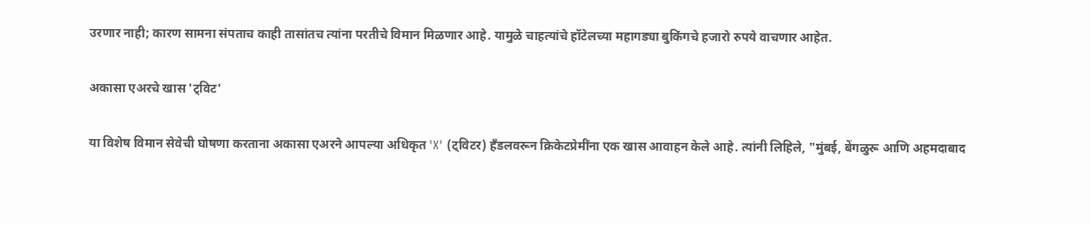उरणार नाही; कारण सामना संपताच काही तासांतच त्यांना परतीचे विमान मिळणार आहे. यामुळे चाहत्यांचे हॉटेलच्या महागड्या बुकिंगचे हजारो रुपये वाचणार आहेत.

अकासा एअरचे खास 'ट्विट'

या विशेष विमान सेवेची घोषणा करताना अकासा एअरने आपल्या अधिकृत 'X' (ट्विटर) हँडलवरून क्रिकेटप्रेमींना एक खास आवाहन केले आहे. त्यांनी लिहिले, "मुंबई, बेंगळुरू आणि अहमदाबाद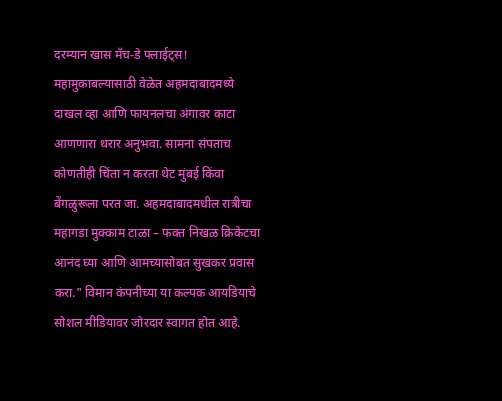दरम्यान खास मॅच-डे फ्लाईट्स! महामुकाबल्यासाठी वेळेत अहमदाबादमध्ये दाखल व्हा आणि फायनलचा अंगावर काटा आणणारा थरार अनुभवा. सामना संपताच कोणतीही चिंता न करता थेट मुंबई किंवा बेंगळुरूला परत जा. अहमदाबादमधील रात्रीचा महागडा मुक्काम टाळा – फक्त निखळ क्रिकेटचा आनंद घ्या आणि आमच्यासोबत सुखकर प्रवास करा." विमान कंपनीच्या या कल्पक आयडियाचे सोशल मीडियावर जोरदार स्वागत होत आहे.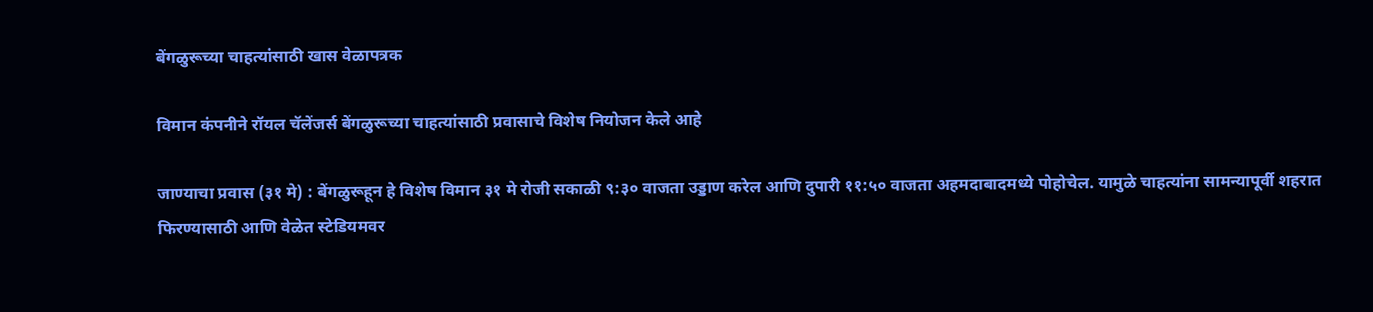बेंगळुरूच्या चाहत्यांसाठी खास वेळापत्रक

विमान कंपनीने रॉयल चॅलेंजर्स बेंगळुरूच्या चाहत्यांसाठी प्रवासाचे विशेष नियोजन केले आहे

जाण्याचा प्रवास (३१ मे) : बेंगळुरूहून हे विशेष विमान ३१ मे रोजी सकाळी ९:३० वाजता उड्डाण करेल आणि दुपारी ११:५० वाजता अहमदाबादमध्ये पोहोचेल. यामुळे चाहत्यांना सामन्यापूर्वी शहरात फिरण्यासाठी आणि वेळेत स्टेडियमवर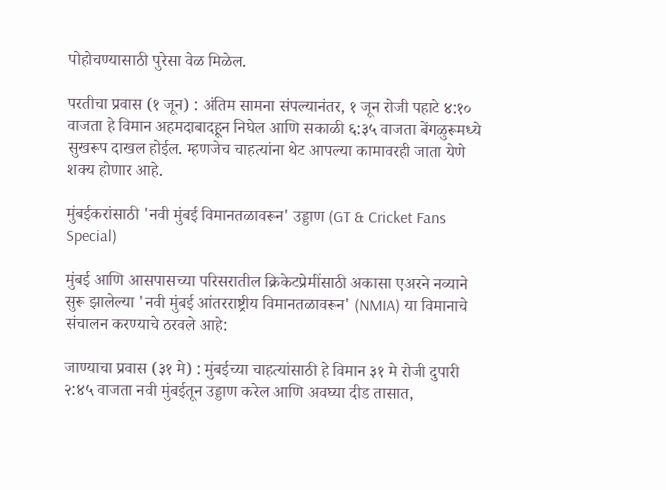पोहोचण्यासाठी पुरेसा वेळ मिळेल.

परतीचा प्रवास (१ जून) : अंतिम सामना संपल्यानंतर, १ जून रोजी पहाटे ४:१० वाजता हे विमान अहमदाबादहून निघेल आणि सकाळी ६:३५ वाजता बेंगळुरूमध्ये सुखरूप दाखल होईल. म्हणजेच चाहत्यांना थेट आपल्या कामावरही जाता येणे शक्य होणार आहे.

मुंबईकरांसाठी 'नवी मुंबई विमानतळावरून' उड्डाण (GT & Cricket Fans Special)

मुंबई आणि आसपासच्या परिसरातील क्रिकेटप्रेमींसाठी अकासा एअरने नव्याने सुरू झालेल्या 'नवी मुंबई आंतरराष्ट्रीय विमानतळावरून' (NMIA) या विमानाचे संचालन करण्याचे ठरवले आहे:

जाण्याचा प्रवास (३१ मे) : मुंबईच्या चाहत्यांसाठी हे विमान ३१ मे रोजी दुपारी २:४५ वाजता नवी मुंबईतून उड्डाण करेल आणि अवघ्या दीड तासात,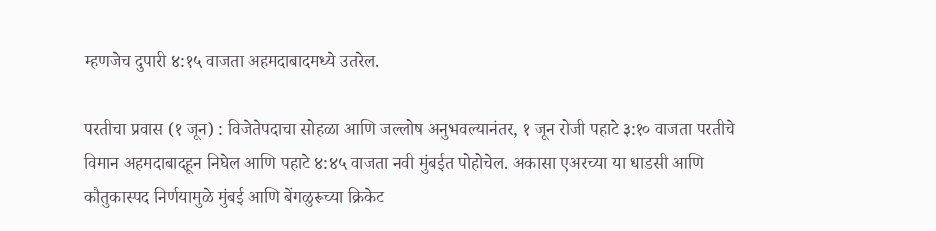म्हणजेच दुपारी ४:१५ वाजता अहमदाबादमध्ये उतरेल.

परतीचा प्रवास (१ जून) : विजेतेपदाचा सोहळा आणि जल्लोष अनुभवल्यानंतर, १ जून रोजी पहाटे ३:१० वाजता परतीचे विमान अहमदाबादहून निघेल आणि पहाटे ४:४५ वाजता नवी मुंबईत पोहोचेल. अकासा एअरच्या या धाडसी आणि कौतुकास्पद निर्णयामुळे मुंबई आणि बेंगळुरूच्या क्रिकेट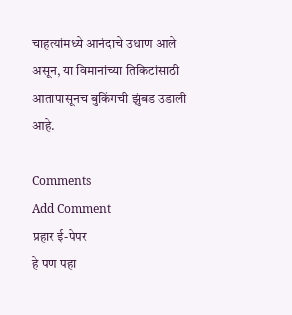चाहत्यांमध्ये आनंदाचे उधाण आले असून, या विमानांच्या तिकिटांसाठी आतापासूनच बुकिंगची झुंबड उडाली आहे.

Comments
Add Comment
प्रहार ई-पेपर
हे पण पहा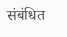संबंधित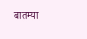बातम्या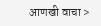आणखी वाचा >